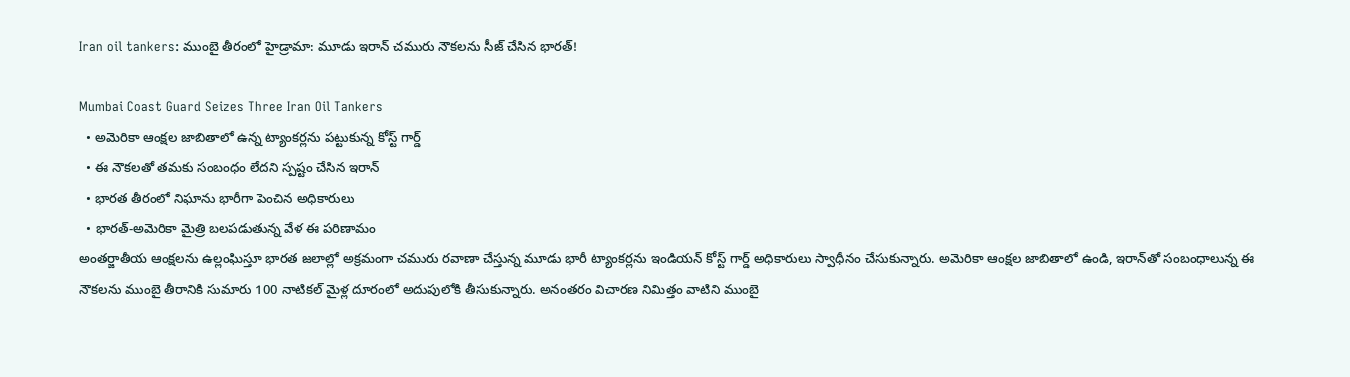Iran oil tankers: ముంబై తీరంలో హైడ్రామా: మూడు ఇరాన్ చమురు నౌకలను సీజ్ చేసిన భారత్!

Mumbai Coast Guard Seizes Three Iran Oil Tankers
  • అమెరికా ఆంక్షల జాబితాలో ఉన్న ట్యాంకర్లను పట్టుకున్న కోస్ట్ గార్డ్
  • ఈ నౌకలతో తమకు సంబంధం లేదని స్పష్టం చేసిన ఇరాన్
  • భారత తీరంలో నిఘాను భారీగా పెంచిన అధికారులు
  • భారత్-అమెరికా మైత్రి బలపడుతున్న వేళ ఈ పరిణామం
అంతర్జాతీయ ఆంక్షలను ఉల్లంఘిస్తూ భారత జలాల్లో అక్రమంగా చమురు రవాణా చేస్తున్న మూడు భారీ ట్యాంకర్లను ఇండియన్ కోస్ట్ గార్డ్ అధికారులు స్వాధీనం చేసుకున్నారు. అమెరికా ఆంక్షల జాబితాలో ఉండి, ఇరాన్‌తో సంబంధాలున్న ఈ నౌకలను ముంబై తీరానికి సుమారు 100 నాటికల్ మైళ్ల దూరంలో అదుపులోకి తీసుకున్నారు. అనంతరం విచారణ నిమిత్తం వాటిని ముంబై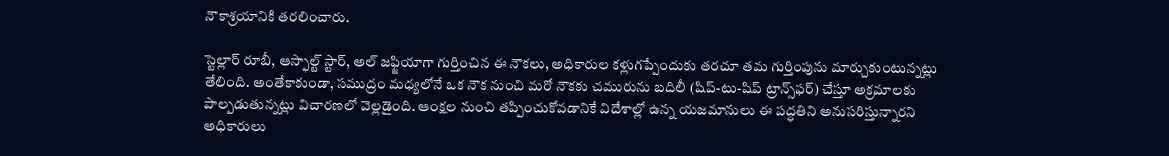నౌకాశ్రయానికి తరలించారు.

స్టెల్లార్ రూబీ, ఆస్ఫాల్ట్ స్టార్, అల్ జఫ్జియాగా గుర్తించిన ఈ నౌకలు, అధికారుల కళ్లుగప్పేందుకు తరచూ తమ గుర్తింపును మార్చుకుంటున్నట్లు తేలింది. అంతేకాకుండా, సముద్రం మధ్యలోనే ఒక నౌక నుంచి మరో నౌకకు చమురును బదిలీ (షిప్-టు-షిప్ ట్రాన్స్‌ఫర్) చేస్తూ అక్రమాలకు పాల్పడుతున్నట్లు విచారణలో వెల్లడైంది. ఆంక్షల నుంచి తప్పించుకోవడానికే విదేశాల్లో ఉన్న యజమానులు ఈ పద్ధతిని అనుసరిస్తున్నారని అధికారులు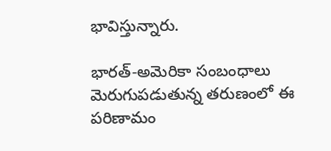భావిస్తున్నారు.

భారత్-అమెరికా సంబంధాలు మెరుగుపడుతున్న తరుణంలో ఈ పరిణామం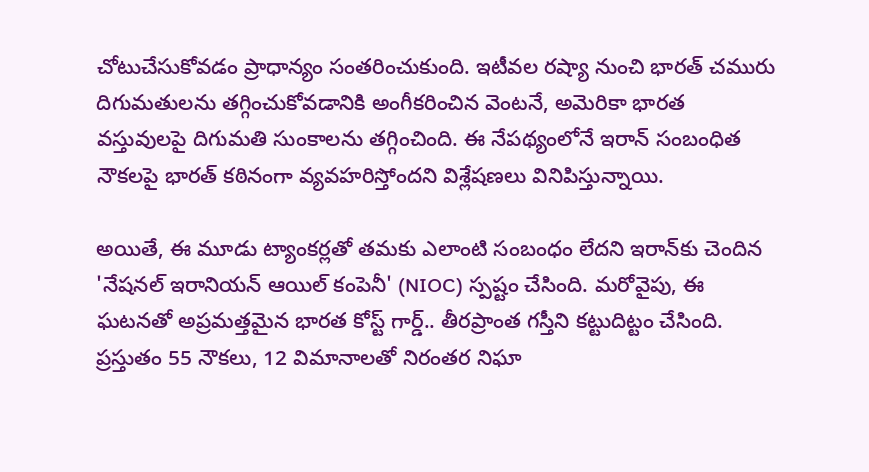చోటుచేసుకోవడం ప్రాధాన్యం సంతరించుకుంది. ఇటీవల రష్యా నుంచి భారత్ చమురు దిగుమతులను తగ్గించుకోవడానికి అంగీకరించిన వెంటనే, అమెరికా భారత వస్తువులపై దిగుమతి సుంకాలను తగ్గించింది. ఈ నేపథ్యంలోనే ఇరాన్ సంబంధిత నౌకలపై భారత్ కఠినంగా వ్యవహరిస్తోందని విశ్లేషణలు వినిపిస్తున్నాయి.

అయితే, ఈ మూడు ట్యాంకర్లతో తమకు ఎలాంటి సంబంధం లేదని ఇరాన్‌కు చెందిన 'నేషనల్ ఇరానియన్ ఆయిల్ కంపెనీ' (NIOC) స్పష్టం చేసింది. మరోవైపు, ఈ ఘటనతో అప్రమత్తమైన భారత కోస్ట్ గార్డ్.. తీరప్రాంత గస్తీని కట్టుదిట్టం చేసింది. ప్రస్తుతం 55 నౌకలు, 12 విమానాలతో నిరంతర నిఘా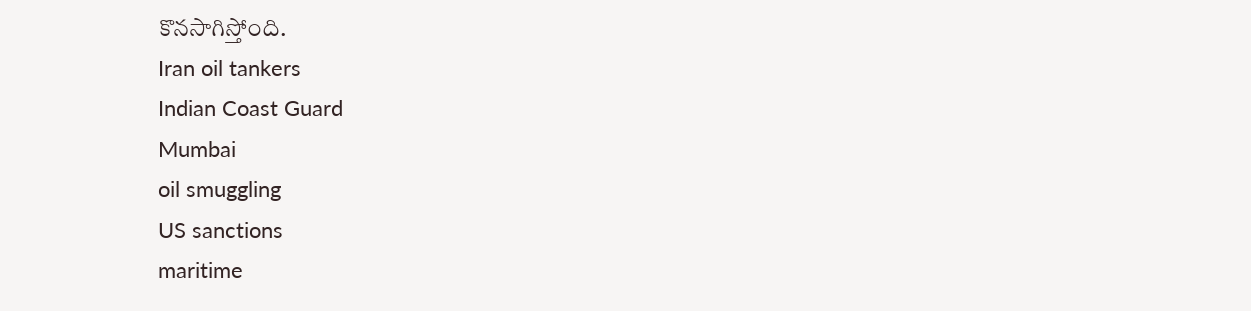కొనసాగిస్తోంది.
Iran oil tankers
Indian Coast Guard
Mumbai
oil smuggling
US sanctions
maritime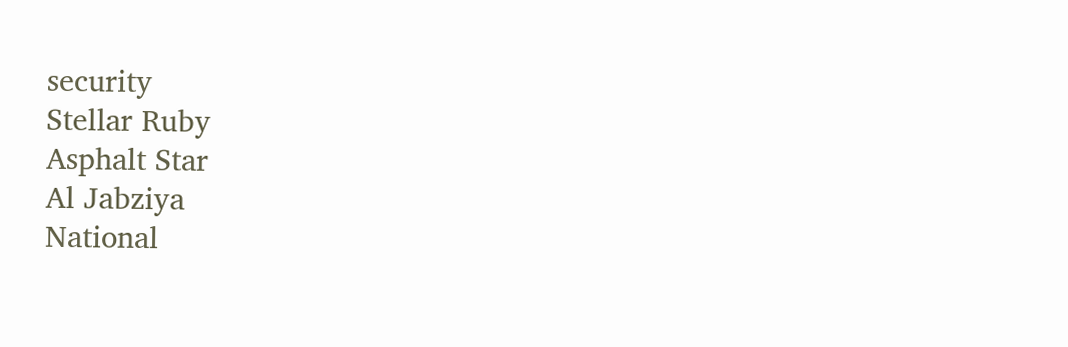security
Stellar Ruby
Asphalt Star
Al Jabziya
National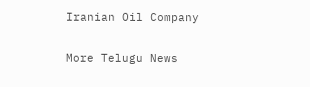Iranian Oil Company

More Telugu News